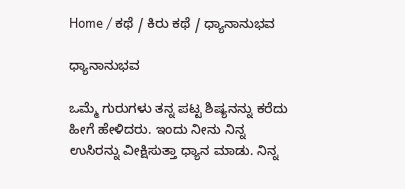Home / ಕಥೆ / ಕಿರು ಕಥೆ / ಧ್ಯಾನಾನುಭವ

ಧ್ಯಾನಾನುಭವ

ಒಮ್ಮೆ ಗುರುಗಳು ತನ್ನ ಪಟ್ಟ ಶಿಷ್ಯನನ್ನು ಕರೆದು ಹೀಗೆ ಹೇಳಿದರು. ಇಂದು ನೀನು ನಿನ್ನ ಉಸಿರನ್ನು ವೀಕ್ಷಿಸುತ್ತಾ ಧ್ಯಾನ ಮಾಡು. ನಿನ್ನ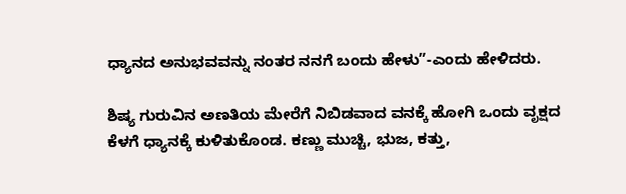ಧ್ಯಾನದ ಅನುಭವವನ್ನು ನಂತರ ನನಗೆ ಬಂದು ಹೇಳು”-ಎಂದು ಹೇಳಿದರು.

ಶಿಷ್ಯ ಗುರುವಿನ ಅಣತಿಯ ಮೇರೆಗೆ ನಿಬಿಡವಾದ ವನಕ್ಕೆ ಹೋಗಿ ಒಂದು ವೃಕ್ಷದ ಕೆಳಗೆ ಧ್ಯಾನಕ್ಕೆ ಕುಳಿತುಕೊಂಡ. ಕಣ್ಣು ಮುಚ್ಚಿ, ಭುಜ, ಕತ್ತು,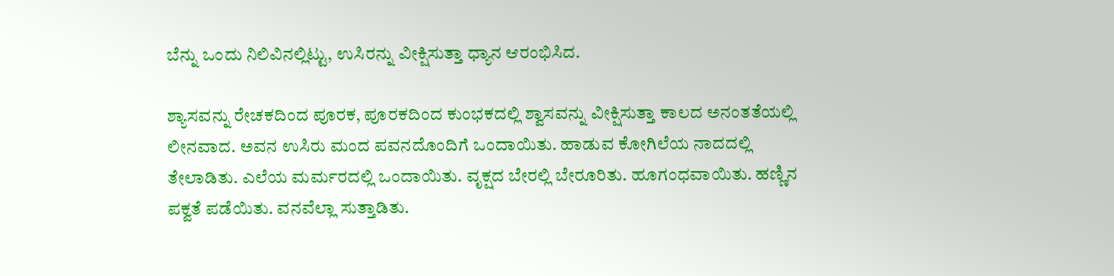ಬೆನ್ನು ಒಂದು ನಿಲಿವಿನಲ್ಲಿಟ್ಟು, ಉಸಿರನ್ನು ವೀಕ್ಷಿಸುತ್ತಾ ಧ್ಯಾನ ಆರಂಭಿಸಿದ.

ಶ್ಯಾಸವನ್ನು ರೇಚಕದಿಂದ ಪೂರಕ, ಪೂರಕದಿಂದ ಕುಂಭಕದಲ್ಲಿ ಶ್ವಾಸವನ್ನು ವೀಕ್ಷಿಸುತ್ತಾ ಕಾಲದ ಅನಂತತೆಯಲ್ಲಿ ಲೀನವಾದ. ಅವನ ಉಸಿರು ಮಂದ ಪವನದೊಂದಿಗೆ ಒಂದಾಯಿತು. ಹಾಡುವ ಕೋಗಿಲೆಯ ನಾದದಲ್ಲಿ ತೇಲಾಡಿತು. ಎಲೆಯ ಮರ್ಮರದಲ್ಲಿ ಒಂದಾಯಿತು. ವೃಕ್ಷದ ಬೇರಲ್ಲಿ ಬೇರೂರಿತು. ಹೂಗಂಧವಾಯಿತು. ಹಣ್ಣಿನ ಪಕ್ವತೆ ಪಡೆಯಿತು. ವನವೆಲ್ಲಾ ಸುತ್ತಾಡಿತು.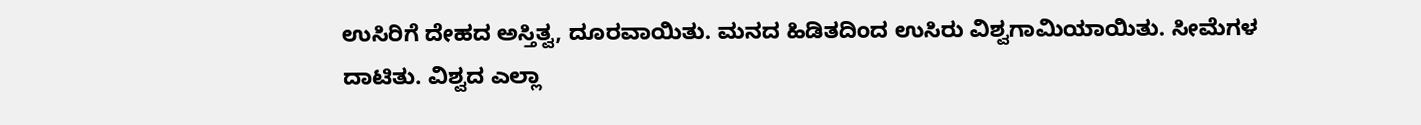ಉಸಿರಿಗೆ ದೇಹದ ಅಸ್ತಿತ್ವ, ದೂರವಾಯಿತು. ಮನದ ಹಿಡಿತದಿಂದ ಉಸಿರು ವಿಶ್ವಗಾಮಿಯಾಯಿತು. ಸೀಮೆಗಳ ದಾಟಿತು. ವಿಶ್ವದ ಎಲ್ಲಾ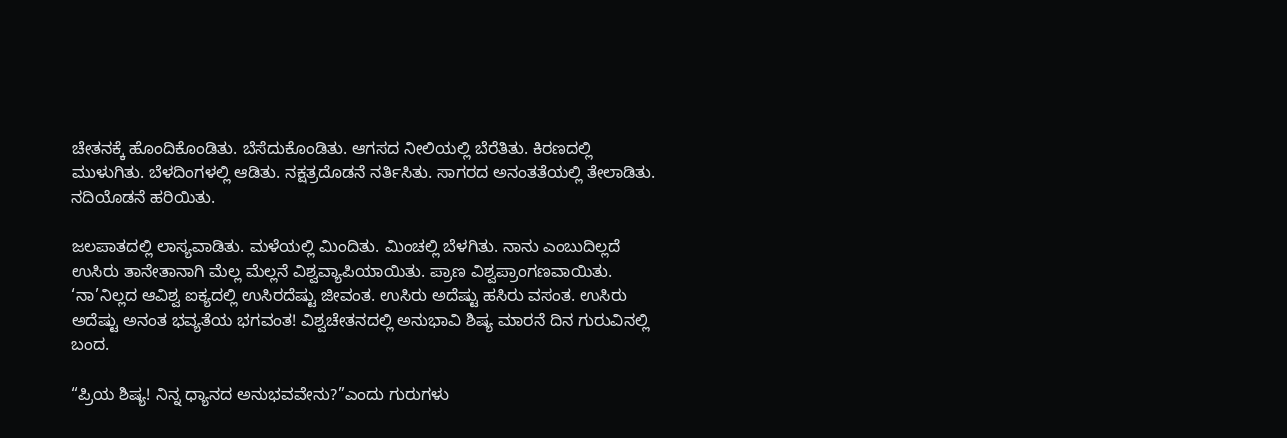ಚೇತನಕ್ಕೆ ಹೊಂದಿಕೊಂಡಿತು. ಬೆಸೆದುಕೊಂಡಿತು. ಆಗಸದ ನೀಲಿಯಲ್ಲಿ ಬೆರೆತಿತು. ಕಿರಣದಲ್ಲಿ ಮುಳುಗಿತು. ಬೆಳದಿಂಗಳಲ್ಲಿ ಆಡಿತು. ನಕ್ಷತ್ರದೊಡನೆ ನರ್ತಿಸಿತು. ಸಾಗರದ ಅನಂತತೆಯಲ್ಲಿ ತೇಲಾಡಿತು. ನದಿಯೊಡನೆ ಹರಿಯಿತು.

ಜಲಪಾತದಲ್ಲಿ ಲಾಸ್ಯವಾಡಿತು. ಮಳೆಯಲ್ಲಿ ಮಿಂದಿತು. ಮಿಂಚಲ್ಲಿ ಬೆಳಗಿತು. ನಾನು ಎಂಬುದಿಲ್ಲದೆ ಉಸಿರು ತಾನೇತಾನಾಗಿ ಮೆಲ್ಲ ಮೆಲ್ಲನೆ ವಿಶ್ವವ್ಯಾಪಿಯಾಯಿತು. ಪ್ರಾಣ ವಿಶ್ವಪ್ರಾಂಗಣವಾಯಿತು. ‘ನಾ’ನಿಲ್ಲದ ಆವಿಶ್ವ ಐಕ್ಯದಲ್ಲಿ ಉಸಿರದೆಷ್ಟು ಜೀವಂತ. ಉಸಿರು ಅದೆಷ್ಟು ಹಸಿರು ವಸಂತ. ಉಸಿರು ಅದೆಷ್ಟು ಅನಂತ ಭವ್ಯತೆಯ ಭಗವಂತ! ವಿಶ್ವಚೇತನದಲ್ಲಿ ಅನುಭಾವಿ ಶಿಷ್ಯ ಮಾರನೆ ದಿನ ಗುರುವಿನಲ್ಲಿ ಬಂದ.

“ಪ್ರಿಯ ಶಿಷ್ಯ! ನಿನ್ನ ಧ್ಯಾನದ ಅನುಭವವೇನು?”ಎಂದು ಗುರುಗಳು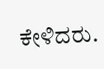ಕೇಳಿದರು.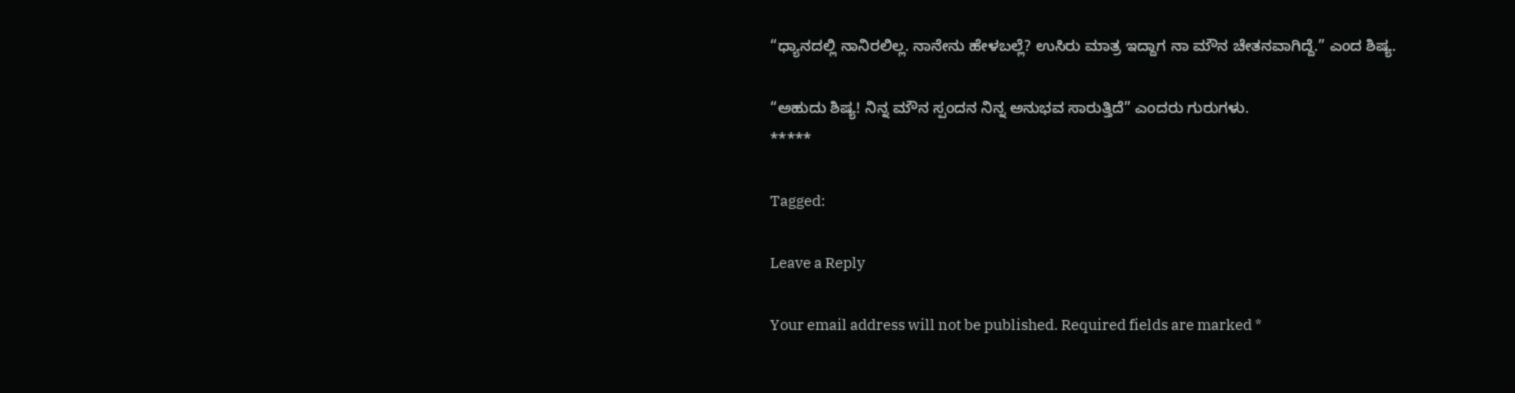“ಧ್ಯಾನದಲ್ಲಿ ನಾನಿರಲಿಲ್ಲ. ನಾನೇನು ಹೇಳಬಲ್ಲೆ? ಉಸಿರು ಮಾತ್ರ ಇದ್ದಾಗ ನಾ ಮೌನ ಚೇತನವಾಗಿದ್ದೆ.” ಎಂದ ಶಿಷ್ಯ.

“ಅಹುದು ಶಿಷ್ಯ! ನಿನ್ನ ಮೌನ ಸ್ಪಂದನ ನಿನ್ನ ಅನುಭವ ಸಾರುತ್ತಿದೆ” ಎಂದರು ಗುರುಗಳು.
*****

Tagged:

Leave a Reply

Your email address will not be published. Required fields are marked *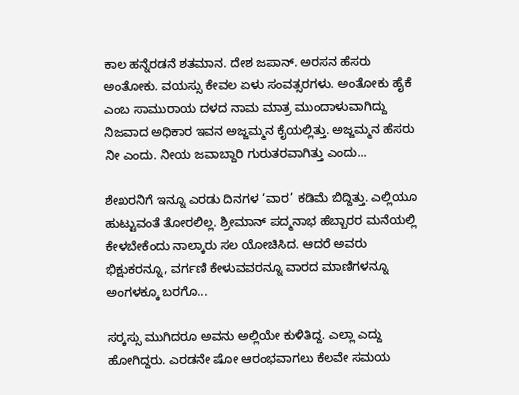ಕಾಲ ಹನ್ನೆರಡನೆ ಶತಮಾನ. ದೇಶ ಜಪಾನ್. ಅರಸನ ಹೆಸರು ಅಂತೋಕು. ವಯಸ್ಸು ಕೇವಲ ಏಳು ಸಂವತ್ಸರಗಳು. ಅಂತೋಕು ಹೈಕೆ ಎಂಬ ಸಾಮುರಾಯ ದಳದ ನಾಮ ಮಾತ್ರ ಮುಂದಾಳುವಾಗಿದ್ದು ನಿಜವಾದ ಅಧಿಕಾರ ಇವನ ಅಜ್ಜಮ್ಮನ ಕೈಯಲ್ಲಿತ್ತು. ಅಜ್ಜಮ್ಮನ ಹೆಸರು ನೀ ಎಂದು. ನೀಯ ಜವಾಬ್ದಾರಿ ಗುರುತರವಾಗಿತ್ತು ಎಂದು...

ಶೇಖರನಿಗೆ ಇನ್ನೂ ಎರಡು ದಿನಗಳ ‘ವಾರ’ ಕಡಿಮೆ ಬಿದ್ದಿತ್ತು. ಎಲ್ಲಿಯೂ ಹುಟ್ಟುವಂತೆ ತೋರಲಿಲ್ಲ. ಶ್ರೀಮಾನ್ ಪದ್ಮನಾಭ ಹೆಬ್ಬಾರರ ಮನೆಯಲ್ಲಿ ಕೇಳಬೇಕೆಂದು ನಾಲ್ಕಾರು ಸಲ ಯೋಚಿಸಿದ. ಆದರೆ ಅವರು ಭಿಕ್ಷುಕರನ್ನೂ, ವರ್ಗಣಿ ಕೇಳುವವರನ್ನೂ ವಾರದ ಮಾಣಿಗಳನ್ನೂ ಅಂಗಳಕ್ಕೂ ಬರಗೊ...

ಸರ್‍ಕಸ್ಸು ಮುಗಿದರೂ ಅವನು ಅಲ್ಲಿಯೇ ಕುಳಿತಿದ್ದ. ಎಲ್ಲಾ ಎದ್ದು ಹೋಗಿದ್ದರು. ಎರಡನೇ ಷೋ ಆರಂಭವಾಗಲು ಕೆಲವೇ ಸಮಯ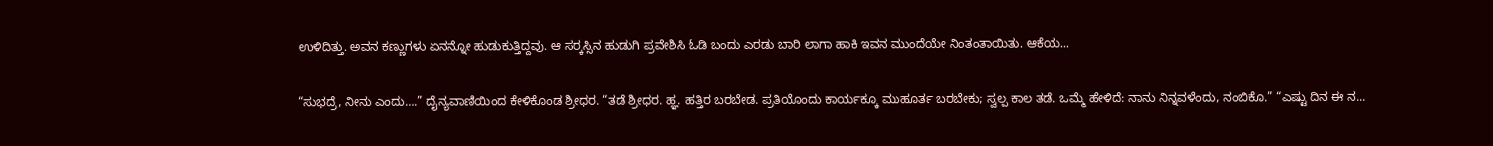ಉಳಿದಿತ್ತು. ಅವನ ಕಣ್ಣುಗಳು ಏನನ್ನೋ ಹುಡುಕುತ್ತಿದ್ದವು. ಆ ಸರ್‍ಕಸ್ಸಿನ ಹುಡುಗಿ ಪ್ರವೇಶಿಸಿ ಓಡಿ ಬಂದು ಎರಡು ಬಾರಿ ಲಾಗಾ ಹಾಕಿ ಇವನ ಮುಂದೆಯೇ ನಿಂತಂತಾಯಿತು. ಆಕೆಯ...

“ಸುಭದ್ರೆ, ನೀನು ಎಂದು….” ದೈನ್ಯವಾಣಿಯಿಂದ ಕೇಳಿಕೊಂಡ ಶ್ರೀಧರ. “ತಡೆ ಶ್ರೀಧರ. ಹ್ಞ. ಹತ್ತಿರ ಬರಬೇಡ. ಪ್ರತಿಯೊಂದು ಕಾರ್ಯಕ್ಕೂ ಮುಹೂರ್ತ ಬರಬೇಕು; ಸ್ವಲ್ಪ ಕಾಲ ತಡೆ. ಒಮ್ಮೆ ಹೇಳಿದೆ: ನಾನು ನಿನ್ನವಳೆಂದು, ನಂಬಿಕೊ.” “ಎಷ್ಟು ದಿನ ಈ ನ...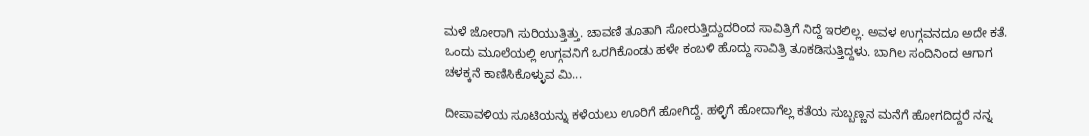ಮಳೆ ಜೋರಾಗಿ ಸುರಿಯುತ್ತಿತ್ತು. ಚಾವಣಿ ತೂತಾಗಿ ಸೋರುತ್ತಿದ್ದುದರಿಂದ ಸಾವಿತ್ರಿಗೆ ನಿದ್ದೆ ಇರಲಿಲ್ಲ. ಅವಳ ಉಗ್ಗವನದೂ ಅದೇ ಕತೆ. ಒಂದು ಮೂಲೆಯಲ್ಲಿ ಉಗ್ಗವನಿಗೆ ಒರಗಿಕೊಂಡು ಹಳೇ ಕಂಬಳಿ ಹೊದ್ದು ಸಾವಿತ್ರಿ ತೂಕಡಿಸುತ್ತಿದ್ದಳು. ಬಾಗಿಲ ಸಂದಿನಿಂದ ಆಗಾಗ ಚಳಕ್ಕನೆ ಕಾಣಿಸಿಕೊಳ್ಳುವ ಮಿ...

ದೀಪಾವಳಿಯ ಸೂಟಿಯನ್ನು ಕಳೆಯಲು ಊರಿಗೆ ಹೋಗಿದ್ದೆ. ಹಳ್ಳಿಗೆ ಹೋದಾಗೆಲ್ಲ ಕತೆಯ ಸುಬ್ಬಣ್ಣನ ಮನೆಗೆ ಹೋಗದಿದ್ದರೆ ನನ್ನ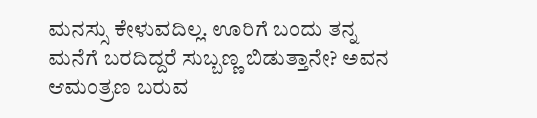ಮನಸ್ಸು ಕೇಳುವದಿಲ್ಲ. ಊರಿಗೆ ಬಂದು ತನ್ನ ಮನೆಗೆ ಬರದಿದ್ದರೆ ಸುಬ್ಬಣ್ಣ ಬಿಡುತ್ತಾನೇ? ಅವನ ಆಮಂತ್ರಣ ಬರುವ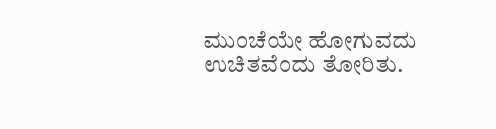ಮುಂಚೆಯೇ ಹೋಗುವದು ಉಚಿತವೆಂದು ತೋರಿತು.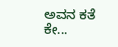ಅವನ ಕತೆ ಕೇ...